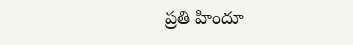ప్రతి హిందూ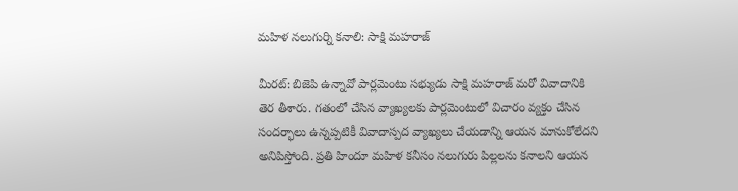మహిళ నలుగుర్ని కనాలి: సాక్షి మహరాజ్

మీరట్: బిజెపి ఉన్నావో పార్లమెంటు సభ్యుడు సాక్షి మహరాజ్ మరో వివాదానికి తెర తీశారు. గతంలో చేసిన వ్యాఖ్యలకు పార్లమెంటులో విచారం వ్యక్తం చేసిన సందర్భాలు ఉన్నప్పటికీ వివాదాస్పద వ్యాఖ్యలు చేయడాన్ని ఆయన మానుకోలేదని అనిపిస్తోంది. ప్రతి హిందూ మహిళ కనీసం నలుగురు పిల్లలను కనాలని ఆయన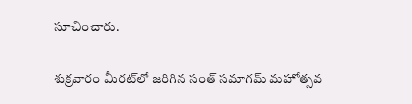సూచించారు.

శుక్రవారం మీరట్‌లో జరిగిన సంత్ సమాగమ్ మహోత్సవ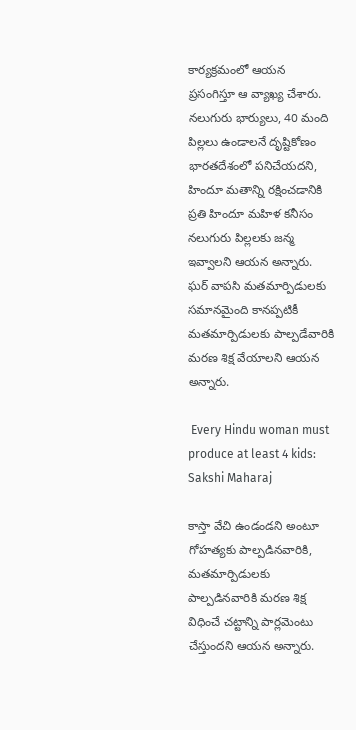కార్యక్రమంలో ఆయన ప్రసంగిస్తూ ఆ వ్యాఖ్య చేశారు. నలుగురు భార్యులు, 40 మంది పిల్లలు ఉండాలనే దృష్టికోణం భారతదేశంలో పనిచేయదని, హిందూ మతాన్ని రక్షించడానికి ప్రతి హిందూ మహిళ కనీసం నలుగురు పిల్లలకు జన్మ ఇవ్వాలని ఆయన అన్నారు. ఘర్ వాపసి మతమార్పిడులకు సమానమైంది కానప్పటికీ మతమార్పిడులకు పాల్పడేవారికి మరణ శిక్ష వేయాలని ఆయన అన్నారు.

 Every Hindu woman must produce at least 4 kids: Sakshi Maharaj

కాస్తా వేచి ఉండండని అంటూ గోహత్యకు పాల్పడినవారికి, మతమార్పిడులకు పాల్పడినవారికి మరణ శిక్ష విధించే చట్టాన్ని పార్లమెంటు చేస్తుందని ఆయన అన్నారు.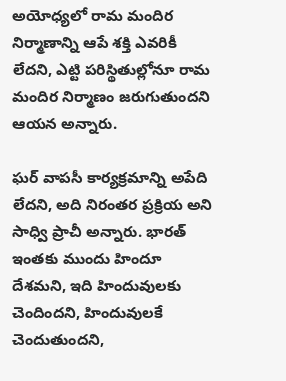అయోధ్యలో రామ మందిర నిర్మాణాన్ని ఆపే శక్తి ఎవరికీ లేదని, ఎట్టి పరిస్థితుల్లోనూ రామ మందిర నిర్మాణం జరుగుతుందని ఆయన అన్నారు.

ఘర్ వాపసీ కార్యక్రమాన్ని అపేది లేదని, అది నిరంతర ప్రక్రియ అని సాధ్వి ప్రాచీ అన్నారు. భారత్ ఇంతకు ముందు హిందూ దేశమని, ఇది హిందువులకు చెందిందని, హిందువులకే చెందుతుందని,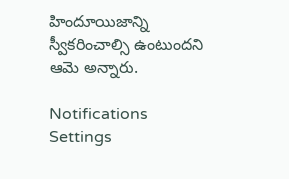హిందూయిజాన్ని స్వీకరించాల్సి ఉంటుందని ఆమె అన్నారు.

Notifications
Settings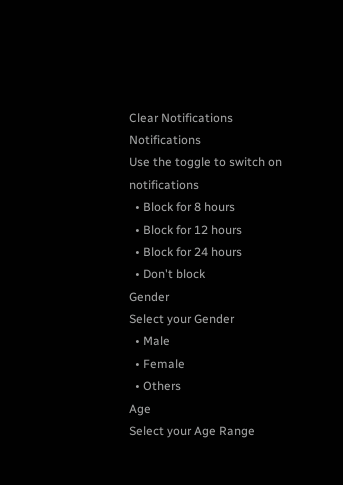Clear Notifications
Notifications
Use the toggle to switch on notifications
  • Block for 8 hours
  • Block for 12 hours
  • Block for 24 hours
  • Don't block
Gender
Select your Gender
  • Male
  • Female
  • Others
Age
Select your Age Range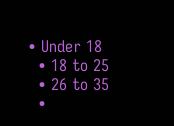• Under 18
  • 18 to 25
  • 26 to 35
  •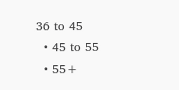36 to 45
  • 45 to 55
  • 55+